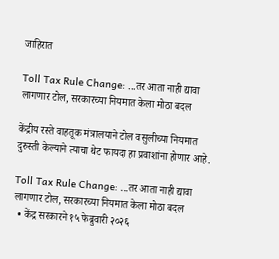जाहिरात

Toll Tax Rule Change: ...तर आता नाही द्यावा लागणार टोल, सरकारच्या नियमात केला मोठा बदल

केंद्रीय रस्ते वाहतूक मंत्रालयाने टोल वसुलीच्या नियमात दुरुस्ती केल्याने त्याचा थेट फायदा हा प्रवाशांना होणार आहे.

Toll Tax Rule Change: ...तर आता नाही द्यावा लागणार टोल, सरकारच्या नियमात केला मोठा बदल
  • केंद्र सरकारने १५ फेब्रुवारी २०२६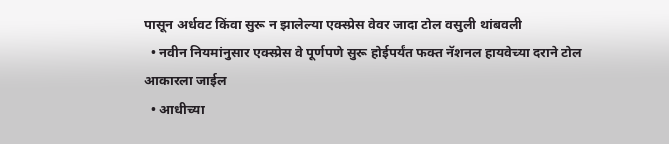पासून अर्धवट किंवा सुरू न झालेल्या एक्स्प्रेस वेवर जादा टोल वसुली थांबवली
  • नवीन नियमांनुसार एक्स्प्रेस वे पूर्णपणे सुरू होईपर्यंत फक्त नॅशनल हायवेच्या दराने टोल आकारला जाईल
  • आधीच्या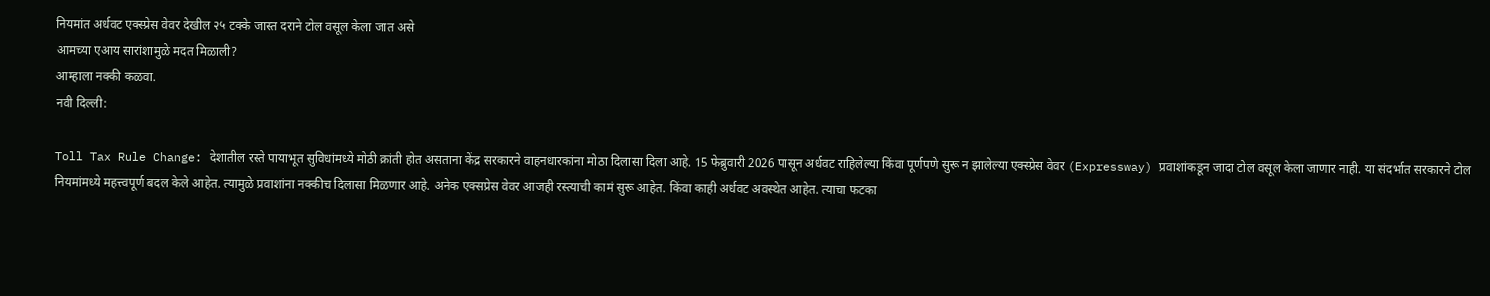नियमांत अर्धवट एक्स्प्रेस वेवर देखील २५ टक्के जास्त दराने टोल वसूल केला जात असे
आमच्या एआय सारांशामुळे मदत मिळाली?
आम्हाला नक्की कळवा.
नवी दिल्ली:

Toll Tax Rule Change: देशातील रस्ते पायाभूत सुविधांमध्ये मोठी क्रांती होत असताना केंद्र सरकारने वाहनधारकांना मोठा दिलासा दिला आहे. 15 फेब्रुवारी 2026 पासून अर्धवट राहिलेल्या किंवा पूर्णपणे सुरू न झालेल्या एक्स्प्रेस वेवर (Expressway) प्रवाशांकडून जादा टोल वसूल केला जाणार नाही. या संदर्भात सरकारने टोल नियमांमध्ये महत्त्वपूर्ण बदल केले आहेत. त्यामुळे प्रवाशांना नक्कीच दिलासा मिळणार आहे. अनेक एक्सप्रेस वेवर आजही रस्त्याची कामं सुरू आहेत. किंवा काही अर्धवट अवस्थेत आहेत. त्याचा फटका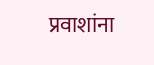प्रवाशांना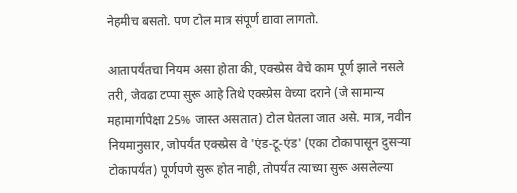नेहमीच बसतो. पण टोल मात्र संपूर्ण द्यावा लागतो.

आतापर्यंतचा नियम असा होता की, एक्स्प्रेस वेचे काम पूर्ण झाले नसले तरी, जेवढा टप्पा सुरू आहे तिथे एक्स्प्रेस वेच्या दराने (जे सामान्य महामार्गापेक्षा 25% जास्त असतात) टोल घेतला जात असे. मात्र, नवीन नियमानुसार, जोपर्यंत एक्स्प्रेस वे 'एंड-टू-एंड' (एका टोकापासून दुसऱ्या टोकापर्यंत) पूर्णपणे सुरू होत नाही, तोपर्यंत त्याच्या सुरू असलेल्या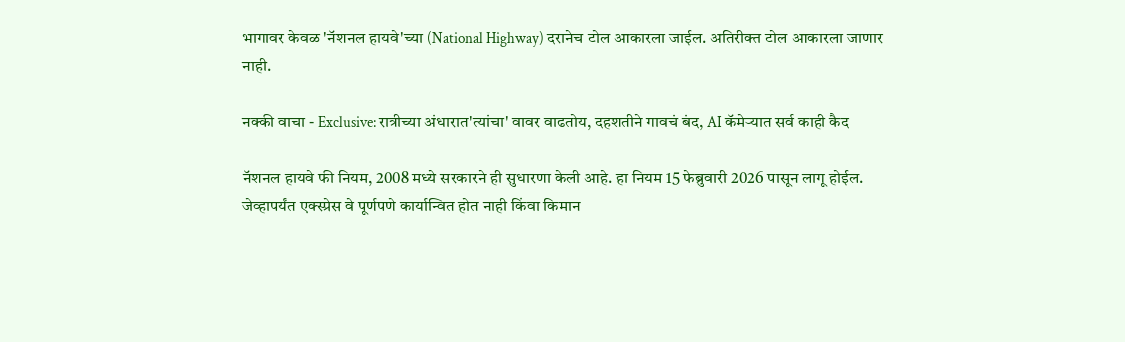भागावर केवळ 'नॅशनल हायवे'च्या (National Highway) दरानेच टोल आकारला जाईल. अतिरीक्त टोल आकारला जाणार नाही.

नक्की वाचा - Exclusive: रात्रीच्या अंधारात'त्यांचा' वावर वाढतोय, दहशतीने गावचं बंद, AI कॅमेऱ्यात सर्व काही कैद

नॅशनल हायवे फी नियम, 2008 मध्ये सरकारने ही सुधारणा केली आहे. हा नियम 15 फेब्रुवारी 2026 पासून लागू होईल. जेव्हापर्यंत एक्स्प्रेस वे पूर्णपणे कार्यान्वित होत नाही किंवा किमान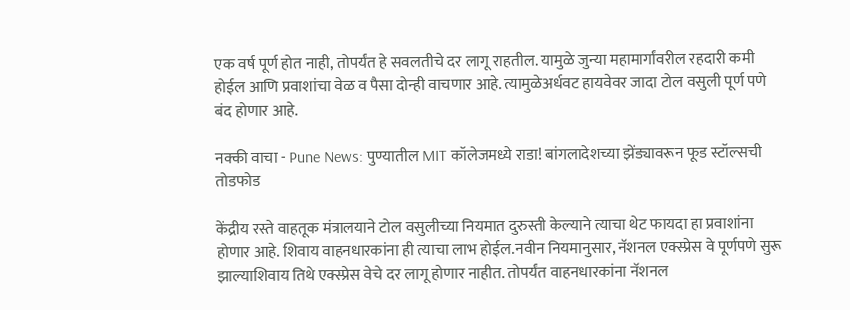एक वर्ष पूर्ण होत नाही, तोपर्यंत हे सवलतीचे दर लागू राहतील. यामुळे जुन्या महामार्गांवरील रहदारी कमी होईल आणि प्रवाशांचा वेळ व पैसा दोन्ही वाचणार आहे. त्यामुळेअर्धवट हायवेवर जादा टोल वसुली पूर्ण पणे बंद होणार आहे.

नक्की वाचा - Pune News: पुण्यातील MIT कॉलेजमध्ये राडा! बांगलादेशच्या झेंड्यावरून फूड स्टॉल्सची तोडफोड

केंद्रीय रस्ते वाहतूक मंत्रालयाने टोल वसुलीच्या नियमात दुरुस्ती केल्याने त्याचा थेट फायदा हा प्रवाशांना होणार आहे. शिवाय वाहनधारकांना ही त्याचा लाभ होईल.नवीन नियमानुसार, नॅशनल एक्स्प्रेस वे पूर्णपणे सुरू झाल्याशिवाय तिथे एक्स्प्रेस वेचे दर लागू होणार नाहीत. तोपर्यंत वाहनधारकांना नॅशनल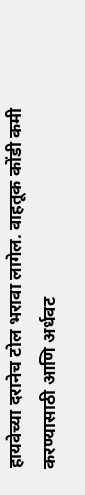हायवेच्या दरानेच टोल भरावा लागेल. वाहतूक कोंडी कमी करण्यासाठी आणि अर्धवट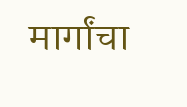मार्गांचा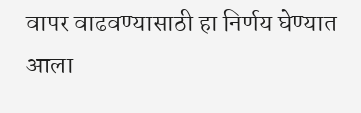वापर वाढवण्यासाठी हा निर्णय घेण्यात आला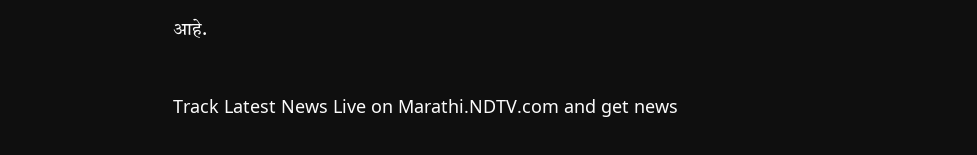आहे.

Track Latest News Live on Marathi.NDTV.com and get news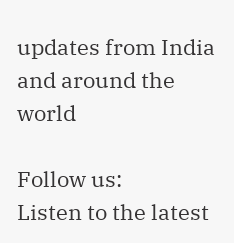updates from India and around the world

Follow us:
Listen to the latest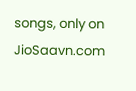songs, only on JioSaavn.com